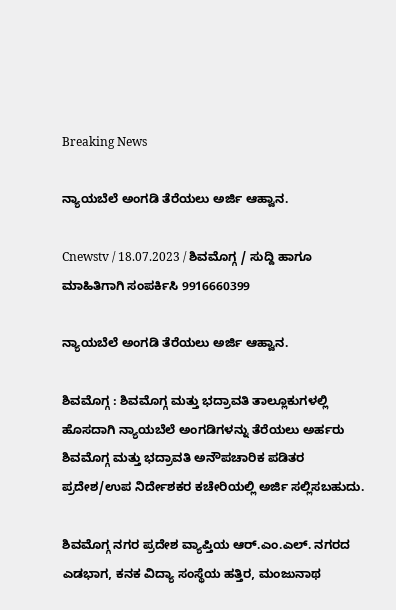Breaking News

ನ್ಯಾಯಬೆಲೆ ಅಂಗಡಿ ತೆರೆಯಲು ಅರ್ಜಿ ಆಹ್ವಾನ.

Cnewstv / 18.07.2023 / ಶಿವಮೊಗ್ಗ / ಸುದ್ದಿ ಹಾಗೂ ಮಾಹಿತಿಗಾಗಿ ಸಂಪರ್ಕಿಸಿ 9916660399

ನ್ಯಾಯಬೆಲೆ ಅಂಗಡಿ ತೆರೆಯಲು ಅರ್ಜಿ ಆಹ್ವಾನ.

ಶಿವಮೊಗ್ಗ : ಶಿವಮೊಗ್ಗ ಮತ್ತು ಭದ್ರಾವತಿ ತಾಲ್ಲೂಕುಗಳಲ್ಲಿ ಹೊಸದಾಗಿ ನ್ಯಾಯಬೆಲೆ ಅಂಗಡಿಗಳನ್ನು ತೆರೆಯಲು ಅರ್ಹರು ಶಿವಮೊಗ್ಗ ಮತ್ತು ಭದ್ರಾವತಿ ಅನೌಪಚಾರಿಕ ಪಡಿತರ ಪ್ರದೇಶ/ಉಪ ನಿರ್ದೇಶಕರ ಕಚೇರಿಯಲ್ಲಿ ಅರ್ಜಿ ಸಲ್ಲಿಸಬಹುದು.

ಶಿವಮೊಗ್ಗ ನಗರ ಪ್ರದೇಶ ವ್ಯಾಪ್ತಿಯ ಆರ್.ಎಂ.ಎಲ್. ನಗರದ ಎಡಭಾಗ, ಕನಕ ವಿದ್ಯಾ ಸಂಸ್ಥೆಯ ಹತ್ತಿರ, ಮಂಜುನಾಥ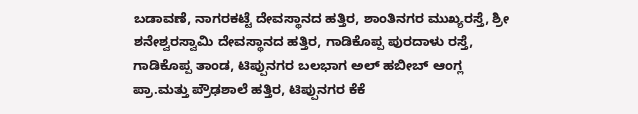ಬಡಾವಣೆ, ನಾಗರಕಟ್ಟೆ ದೇವಸ್ಥಾನದ ಹತ್ತಿರ, ಶಾಂತಿನಗರ ಮುಖ್ಯರಸ್ತೆ, ಶ್ರೀ ಶನೇಶ್ವರಸ್ವಾಮಿ ದೇವಸ್ಥಾನದ ಹತ್ತಿರ, ಗಾಡಿಕೊಪ್ಪ ಪುರದಾಳು ರಸ್ತೆ, ಗಾಡಿಕೊಪ್ಪ ತಾಂಡ, ಟಿಪ್ಪುನಗರ ಬಲಭಾಗ ಅಲ್ ಹಬೀಬ್ ಆಂಗ್ಲ ಪ್ರಾ.ಮತ್ತು ಪ್ರೌಢಶಾಲೆ ಹತ್ತಿರ, ಟಿಪ್ಪುನಗರ ಕೆಕೆ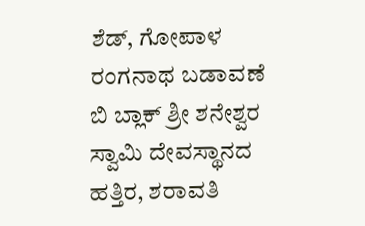ಶೆಡ್, ಗೋಪಾಳ ರಂಗನಾಥ ಬಡಾವಣೆ ಬಿ ಬ್ಲಾಕ್ ಶ್ರೀ ಶನೇಶ್ವರ ಸ್ವಾಮಿ ದೇವಸ್ಥಾನದ ಹತ್ತಿರ, ಶರಾವತಿ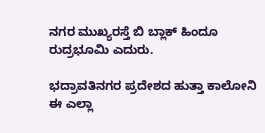ನಗರ ಮುಖ್ಯರಸ್ತೆ ಬಿ ಬ್ಲಾಕ್ ಹಿಂದೂ ರುದ್ರಭೂಮಿ ಎದುರು.

ಭದ್ರಾವತಿನಗರ ಪ್ರದೇಶದ ಹುತ್ತಾ ಕಾಲೋನಿ ಈ ಎಲ್ಲಾ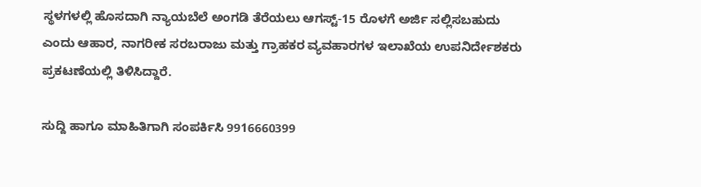ಸ್ಥಳಗಳಲ್ಲಿ ಹೊಸದಾಗಿ ನ್ಯಾಯಬೆಲೆ ಅಂಗಡಿ ತೆರೆಯಲು ಆಗಸ್ಟ್-15 ರೊಳಗೆ ಅರ್ಜಿ ಸಲ್ಲಿಸಬಹುದು ಎಂದು ಆಹಾರ, ನಾಗರೀಕ ಸರಬರಾಜು ಮತ್ತು ಗ್ರಾಹಕರ ವ್ಯವಹಾರಗಳ ಇಲಾಖೆಯ ಉಪನಿರ್ದೇಶಕರು ಪ್ರಕಟಣೆಯಲ್ಲಿ ತಿಳಿಸಿದ್ದಾರೆ.

ಸುದ್ದಿ ಹಾಗೂ ಮಾಹಿತಿಗಾಗಿ ಸಂಪರ್ಕಿಸಿ 9916660399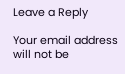Leave a Reply

Your email address will not be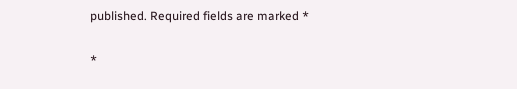published. Required fields are marked *

*